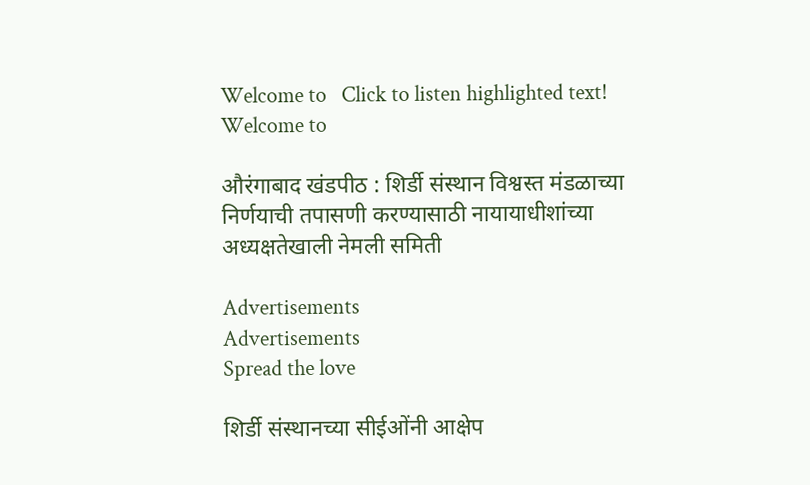Welcome to   Click to listen highlighted text! Welcome to

औरंगाबाद खंडपीठ : शिर्डी संस्थान विश्वस्त मंडळाच्या निर्णयाची तपासणी करण्यासाठी नायायाधीशांच्या अध्यक्षतेखाली नेमली समिती

Advertisements
Advertisements
Spread the love

शिर्डी संस्थानच्या सीईओंनी आक्षेप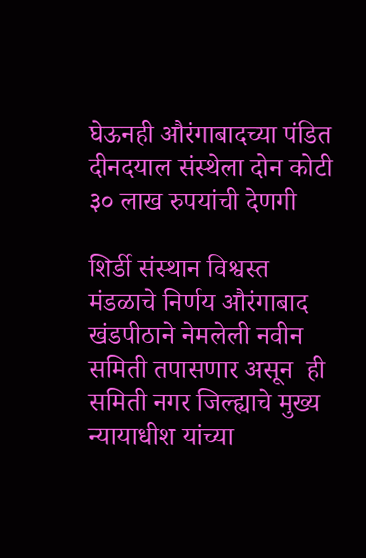घेऊनही औरंगाबादच्या पंडित दीनदयाल संस्थेला दोन कोटी ३० लाख रुपयांची देणगी

शिर्डी संस्थान विश्वस्त मंडळाचे निर्णय औरंगाबाद खंडपीठाने नेमलेली नवीन समिती तपासणार असून  ही समिती नगर जिल्ह्याचे मुख्य न्यायाधीश यांच्या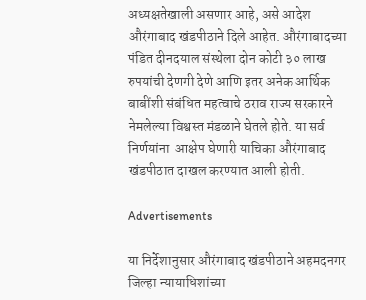अध्यक्षतेखाली असणार आहे, असे आदेश औरंगाबाद खंडपीठाने दिले आहेत. औरंगाबादच्या पंडित दीनदयाल संस्थेला दोन कोटी ३० लाख रुपयांची देणगी देणे आणि इतर अनेक आर्थिक बाबींशी संबंधित महत्वाचे ठराव राज्य सरकारने नेमलेल्या विश्वस्त मंडळाने घेतले होते. या सर्व निर्णयांना  आक्षेप घेणारी याचिका औरंगाबाद खंडपीठात दाखल करण्यात आली होती.

Advertisements

या निर्देशानुसार औरंगाबाद खंडपीठाने अहमदनगर जिल्हा न्यायाधिशांच्या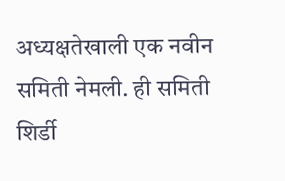अध्यक्षतेखाली एक नवीन समिती नेमली. ही समिती शिर्डी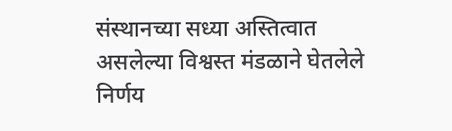संस्थानच्या सध्या अस्तित्वात असलेल्या विश्वस्त मंडळाने घेतलेले निर्णय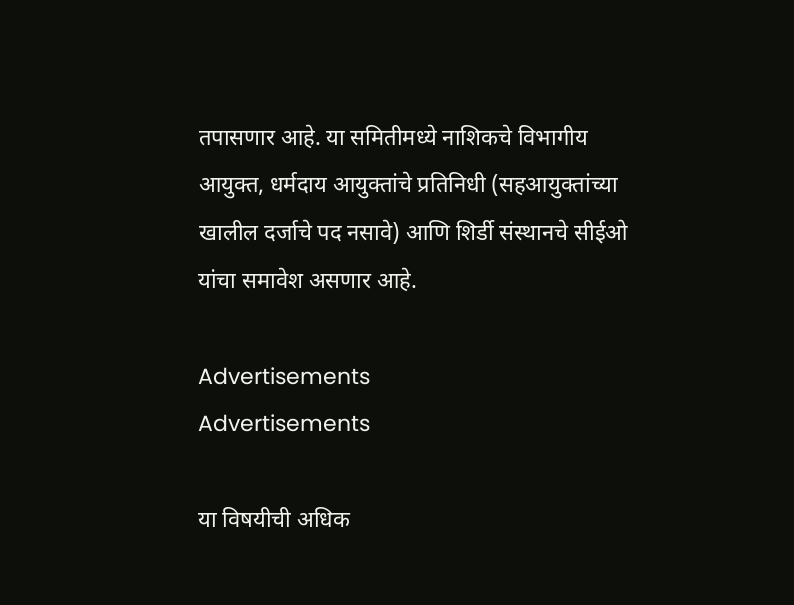तपासणार आहे. या समितीमध्ये नाशिकचे विभागीय आयुक्त, धर्मदाय आयुक्तांचे प्रतिनिधी (सहआयुक्तांच्या खालील दर्जाचे पद नसावे) आणि शिर्डी संस्थानचे सीईओ यांचा समावेश असणार आहे.

Advertisements
Advertisements

या विषयीची अधिक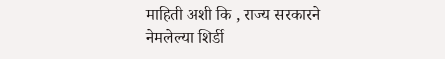माहिती अशी कि , राज्य सरकारने नेमलेल्या शिर्डी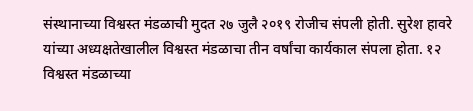संस्थानाच्या विश्वस्त मंडळाची मुदत २७ जुलै २०१९ रोजीच संपली होती. सुरेश हावरे यांच्या अध्यक्षतेखालील विश्वस्त मंडळाचा तीन वर्षांचा कार्यकाल संपला होता. १२ विश्वस्त मंडळाच्या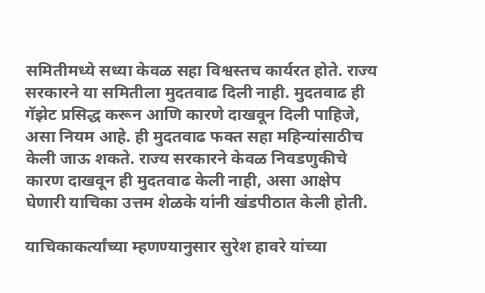समितीमध्ये सध्या केवळ सहा विश्वस्तच कार्यरत होते. राज्य सरकारने या समितीला मुदतवाढ दिली नाही. मुदतवाढ ही गॅझेट प्रसिद्ध करून आणि कारणे दाखवून दिली पाहिजे, असा नियम आहे. ही मुदतवाढ फक्त सहा महिन्यांसाठीच केली जाऊ शकते. राज्य सरकारने केवळ निवडणुकीचे कारण दाखवून ही मुदतवाढ केली नाही, असा आक्षेप घेणारी याचिका उत्तम शेळके यांनी खंडपीठात केली होती.

याचिकाकर्त्यांच्या म्हणण्यानुसार सुरेश हावरे यांच्या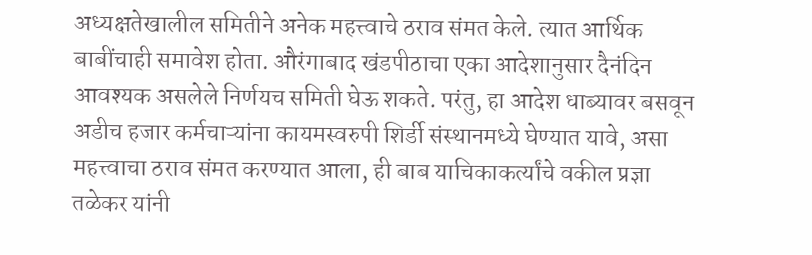अध्यक्षतेखालील समितीने अनेक महत्त्वाचे ठराव संमत केले. त्यात आर्थिक बाबींचाही समावेश होता. औरंगाबाद खंडपीठाचा एका आदेशानुसार दैनंदिन आवश्यक असलेले निर्णयच समिती घेऊ शकते. परंतु, हा आदेश धाब्यावर बसवून अडीच हजार कर्मचाऱ्यांना कायमस्वरुपी शिर्डी संस्थानमध्ये घेण्यात यावे, असा महत्त्वाचा ठराव संमत करण्यात आला, ही बाब याचिकाकर्त्यांचे वकील प्रज्ञा तळेकर यांनी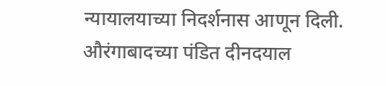न्यायालयाच्या निदर्शनास आणून दिली. औरंगाबादच्या पंडित दीनदयाल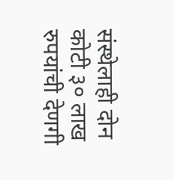संस्थेलाही दोन कोटी ३० लाख रुपयांची देणगी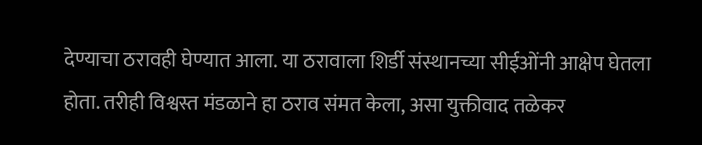देण्याचा ठरावही घेण्यात आला. या ठरावाला शिर्डी संस्थानच्या सीईओंनी आक्षेप घेतला होता. तरीही विश्वस्त मंडळाने हा ठराव संमत केला, असा युक्तीवाद तळेकर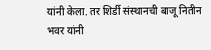यांनी केला. तर शिर्डी संस्थानची बाजू नितीन भवर यांनी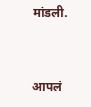मांडली.



आपलं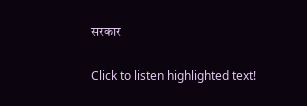सरकार

Click to listen highlighted text!